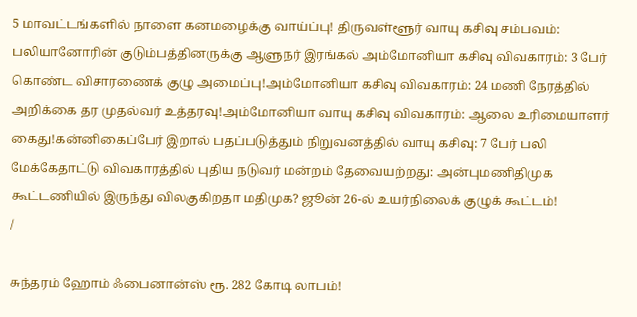5 மாவட்டங்களில் நாளை கனமழைக்கு வாய்ப்பு! திருவள்ளூர் வாயு கசிவு சம்பவம்: பலியானோரின் குடும்பத்தினருக்கு ஆளுநர் இரங்கல் அம்மோனியா கசிவு விவகாரம்: 3 பேர் கொண்ட விசாரணைக் குழு அமைப்பு!அம்மோனியா கசிவு விவகாரம்: 24 மணி நேரத்தில் அறிக்கை தர முதல்வர் உத்தரவு!அம்மோனியா வாயு கசிவு விவகாரம்: ஆலை உரிமையாளர் கைது!கன்னிகைப்பேர் இறால் பதப்படுத்தும் நிறுவனத்தில் வாயு கசிவு: 7 பேர் பலி மேக்கேதாட்டு விவகாரத்தில் புதிய நடுவர் மன்றம் தேவையற்றது: அன்புமணிதிமுக கூட்டணியில் இருந்து விலகுகிறதா மதிமுக? ஜூன் 26-ல் உயர்நிலைக் குழுக் கூட்டம்!
/

சுந்தரம் ஹோம் ஃபைனான்ஸ் ரூ. 282 கோடி லாபம்!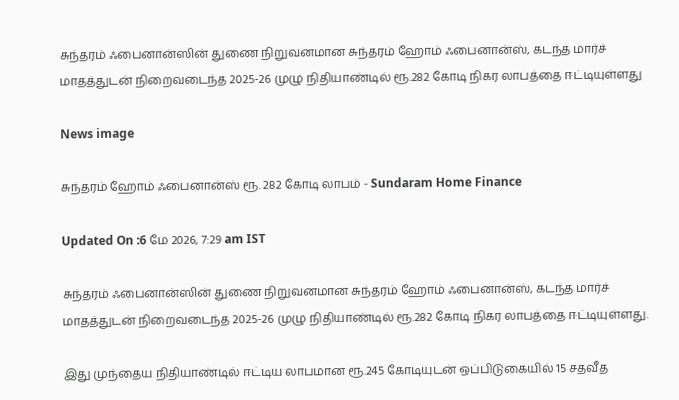சுந்தரம் ஃபைனான்ஸின் துணை நிறுவனமான சுந்தரம் ஹோம் ஃபைனான்ஸ், கடந்த மார்ச் மாதத்துடன் நிறைவடைந்த 2025-26 முழு நிதியாண்டில் ரூ.282 கோடி நிகர லாபத்தை ஈட்டியுள்ளது

News image

சுந்தரம் ஹோம் ஃபைனான்ஸ் ரூ. 282 கோடி லாபம் - Sundaram Home Finance

Updated On :6 மே 2026, 7:29 am IST

சுந்தரம் ஃபைனான்ஸின் துணை நிறுவனமான சுந்தரம் ஹோம் ஃபைனான்ஸ், கடந்த மார்ச் மாதத்துடன் நிறைவடைந்த 2025-26 முழு நிதியாண்டில் ரூ.282 கோடி நிகர லாபத்தை ஈட்டியுள்ளது.

இது முந்தைய நிதியாண்டில் ஈட்டிய லாபமான ரூ.245 கோடியுடன் ஒப்பிடுகையில் 15 சதவீத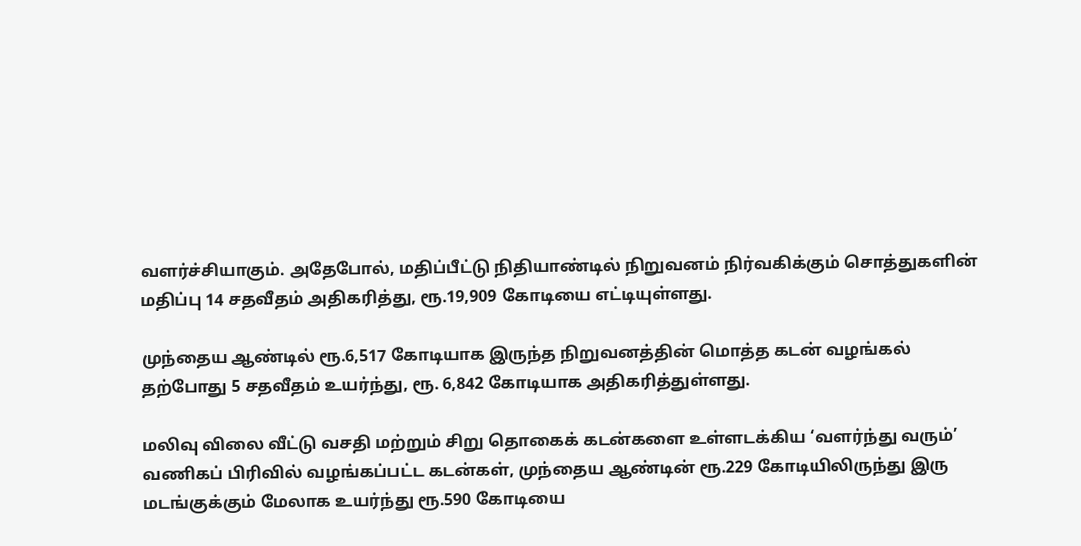வளர்ச்சியாகும். அதேபோல், மதிப்பீட்டு நிதியாண்டில் நிறுவனம் நிர்வகிக்கும் சொத்துகளின் மதிப்பு 14 சதவீதம் அதிகரித்து, ரூ.19,909 கோடியை எட்டியுள்ளது.

முந்தைய ஆண்டில் ரூ.6,517 கோடியாக இருந்த நிறுவனத்தின் மொத்த கடன் வழங்கல் தற்போது 5 சதவீதம் உயர்ந்து, ரூ. 6,842 கோடியாக அதிகரித்துள்ளது.

மலிவு விலை வீட்டு வசதி மற்றும் சிறு தொகைக் கடன்களை உள்ளடக்கிய ‘வளர்ந்து வரும்’ வணிகப் பிரிவில் வழங்கப்பட்ட கடன்கள், முந்தைய ஆண்டின் ரூ.229 கோடியிலிருந்து இரு மடங்குக்கும் மேலாக உயர்ந்து ரூ.590 கோடியை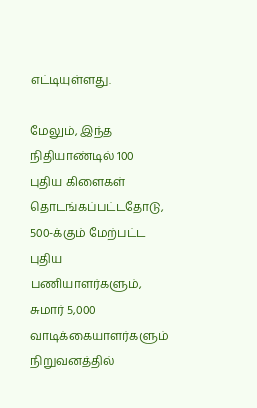எட்டியுள்ளது.

மேலும், இந்த நிதியாண்டில் 100 புதிய கிளைகள் தொடங்கப்பட்டதோடு, 500-க்கும் மேற்பட்ட புதிய பணியாளர்களும், சுமார் 5,000 வாடிக்கையாளர்களும் நிறுவனத்தில்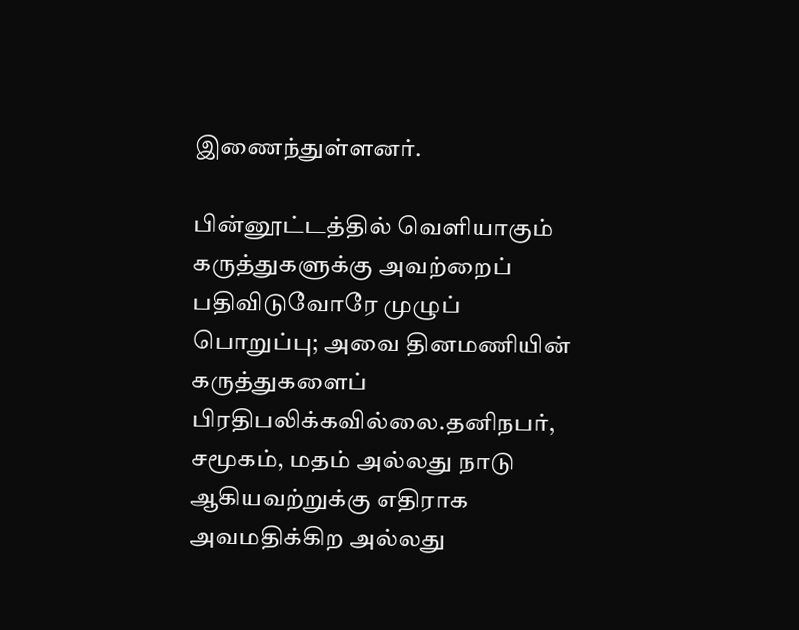இணைந்துள்ளனர்.

பின்னூட்டத்தில் வெளியாகும் கருத்துகளுக்கு அவற்றைப் பதிவிடுவோரே முழுப் பொறுப்பு; அவை தினமணியின் கருத்துகளைப் பிரதிபலிக்கவில்லை.தனிநபர், சமூகம், மதம் அல்லது நாடு ஆகியவற்றுக்கு எதிராக அவமதிக்கிற அல்லது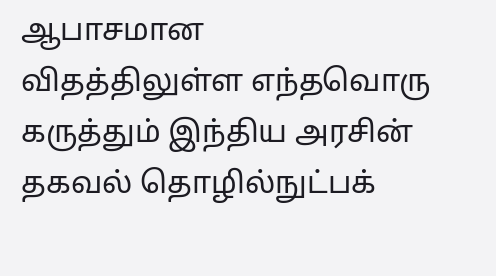ஆபாசமான விதத்திலுள்ள எந்தவொரு கருத்தும் இந்திய அரசின் தகவல் தொழில்நுட்பக்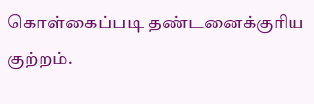கொள்கைப்படி தண்டனைக்குரிய குற்றம்.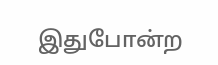இதுபோன்ற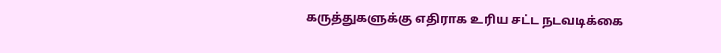கருத்துகளுக்கு எதிராக உரிய சட்ட நடவடிக்கை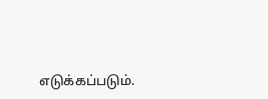எடுக்கப்படும்.